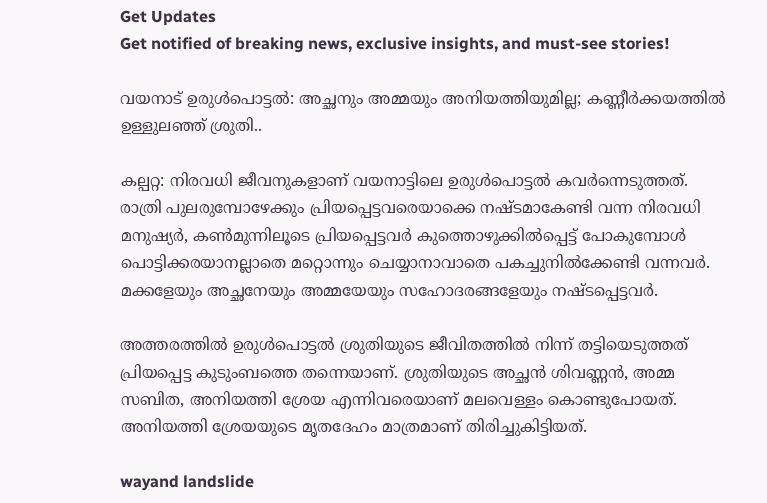Get Updates
Get notified of breaking news, exclusive insights, and must-see stories!

വയനാട് ഉരുൾപൊട്ടൽ: അച്ഛനും അമ്മയും അനിയത്തിയുമില്ല; കണ്ണീർക്കയത്തിൽ ഉള്ളുലഞ്ഞ് ശ്രുതി..

കല്പറ്റ: നിരവധി ജീവനുകളാണ് വയനാട്ടിലെ ഉരുൾപൊട്ടൽ കവർന്നെടുത്തത്. രാത്രി പുലരുമ്പോഴേക്കും പ്രിയപ്പെട്ടവരെയാക്കെ നഷ്ടമാകേണ്ടി വന്ന നിരവധി മനുഷ്യർ, കൺമുന്നിലൂടെ പ്രിയപ്പെട്ടവർ കുത്തൊഴുക്കിൽപ്പെട്ട് പോകുമ്പോൾ പൊട്ടിക്കരയാനല്ലാതെ മറ്റൊന്നും ചെയ്യാനാവാതെ പകച്ചുനിൽക്കേണ്ടി വന്നവർ. മക്കളേയും അച്ഛനേയും അമ്മയേയും സഹോദരങ്ങളേയും നഷ്ടപ്പെട്ടവർ.

അത്തരത്തിൽ ഉരുൾപൊ‍ട്ടൽ ശ്രുതിയുടെ ജീവിതത്തിൽ നിന്ന് തട്ടിയെടുത്തത് പ്രിയപ്പെട്ട കുടുംബത്തെ തന്നെയാണ്. ശ്രുതിയുടെ അച്ഛൻ ശിവണ്ണൻ, അമ്മ സബിത, അനിയത്തി ശ്രേയ എന്നിവരെയാണ് മലവെള്ളം കൊണ്ടുപോയത്. അനിയത്തി ശ്രേയയുടെ മൃതദേഹം മാത്രമാണ് തിരിച്ചുകിട്ടിയത്.

wayand landslide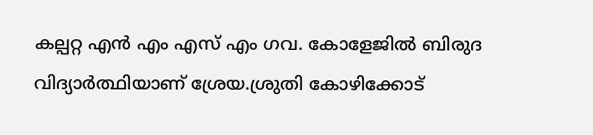കല്പറ്റ എൻ എം എസ് എം ഗവ. കോളേജിൽ ബിരുദ വിദ്യാർത്ഥിയാണ് ശ്രേയ.ശ്രുതി കോഴിക്കോട്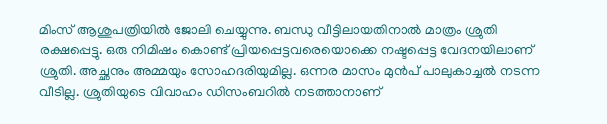മിംസ് ആശുപത്രിയിൽ ജോലി ചെയ്യുന്നു. ബന്ധു വീട്ടിലായതിനാൽ മാത്രം ശ്രുതി രക്ഷപ്പെട്ടു. ഒരു നിമിഷം കൊണ്ട് പ്രിയപ്പെട്ടവരെയൊക്കെ നഷ്ടപ്പെട്ട വേദനയിലാണ് ശ്രുതി. അച്ഛനും അമ്മയും സോഹദരിയുമില്ല. ഒന്നര മാസം മുൻപ് പാലുകാച്ചൽ നടന്ന വീടില്ല. ശ്രുതിയുടെ വിവാഹം ഡിസംബറിൽ നടത്താനാണ്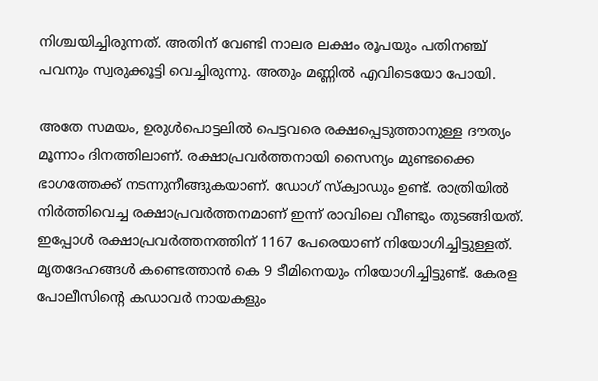നിശ്ചയിച്ചിരുന്നത്. അതിന് വേണ്ടി നാലര ലക്ഷം രൂപയും പതിനഞ്ച് പവനും സ്വരുക്കൂട്ടി വെച്ചിരുന്നു. അതും മണ്ണിൽ എവിടെയോ പോയി.

അതേ സമയം, ഉരുൾപൊട്ടലിൽ പെട്ടവരെ രക്ഷപ്പെടുത്താനുള്ള ദൗത്യം മൂന്നാം ദിനത്തിലാണ്. രക്ഷാപ്രവർത്തനായി സൈന്യം മുണ്ടക്കൈ ഭാഗത്തേക്ക് നടന്നുനീങ്ങുകയാണ്. ഡോഗ് സ്ക്വാഡും ഉണ്ട്. രാത്രിയിൽ നിർത്തിവെച്ച രക്ഷാപ്രവർത്തനമാണ് ഇന്ന് രാവിലെ വീണ്ടും തുടങ്ങിയത്. ഇപ്പോൾ രക്ഷാപ്രവർത്തനത്തിന് 1167 പേരെയാണ് നിയോഗിച്ചിട്ടുള്ളത്. മൃതദേഹങ്ങൾ കണ്ടെത്താൻ കെ 9 ടീമിനെയും നിയോഗിച്ചിട്ടുണ്ട്. കേരള പോലീസിന്റെ കഡാവർ നായകളും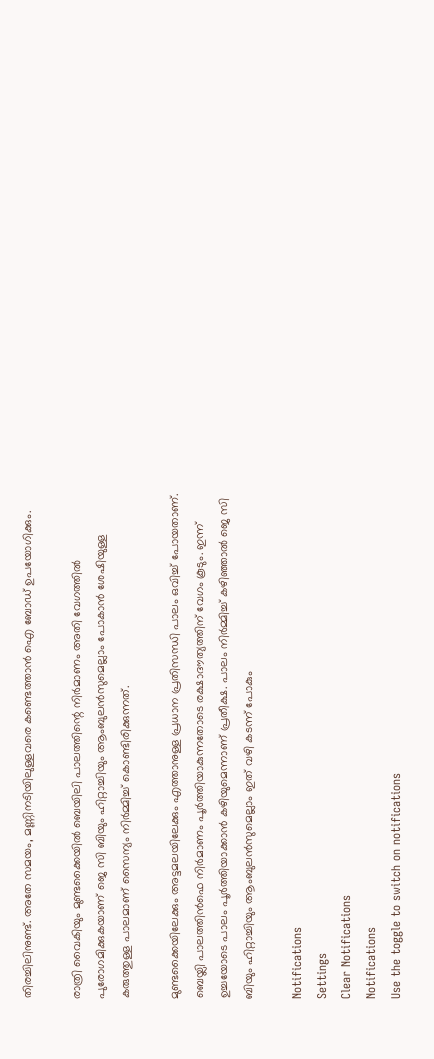തിരച്ചിലിനുണ്ട്. അതേ സമയം, മണ്ണിനടിയിലുള്ളവരെ കണ്ടെത്താൻ ഐ ബോഡ് ഉപയോഗിക്കും.

രാത്രി വൈകിയും മുണ്ടക്കൈയിൽ ബെയിലി പാലത്തിന്റെ നിർമാണം അതി വേഗത്തിൽ പുരോഗമിക്കുകയാണ് ജെ സി ബിയും ഹിറ്റാച്ചിയും ആംബുലൻസുമെല്ലാം പോകാൻ ശേഷിയുള്ള കരുത്തുള്ള പാലമാണ് സൈന്യം നിർമ്മിച്ച് കൊണ്ടിരിക്കുന്നത്.

മുണ്ടക്കൈയിലേക്കും അട്ടമലയിലേക്കും എത്താനുള്ള പ്രധാന പ്രതിസന്ധി പാലം ഒവിച്ച് പോയതാണ്. ബെയ്ലി പാലത്തിൻഫെ നിർമാണം പൂർത്തിയാകുന്നതോടെ രക്ഷാദൗത്യത്തിന് വേഗം കൂടും. ഇന്ന് ഉച്ചയോടെ പാലം പൂർത്തിയാക്കാൻ കഴിയുമെന്നാണ് പ്രതീക്ഷ. പാലം നിർമ്മിച്ച് കഴിഞ്ഞാൽ ജെ സി ബിയും ഹിറ്റാച്ചിയും ആംബുലൻസുമെല്ലാം ഇത് വഴി കടന്ന് പോകും

Notifications
Settings
Clear Notifications
Notifications
Use the toggle to switch on notifications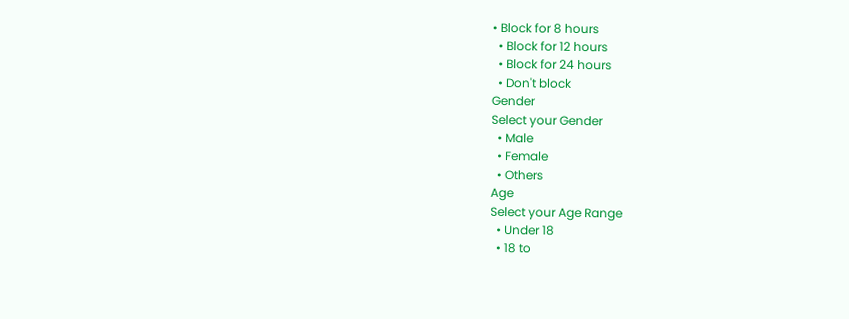• Block for 8 hours
  • Block for 12 hours
  • Block for 24 hours
  • Don't block
Gender
Select your Gender
  • Male
  • Female
  • Others
Age
Select your Age Range
  • Under 18
  • 18 to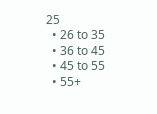25
  • 26 to 35
  • 36 to 45
  • 45 to 55
  • 55+